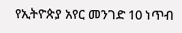የኢትዮጵያ አየር መንገድ 10 ነጥብ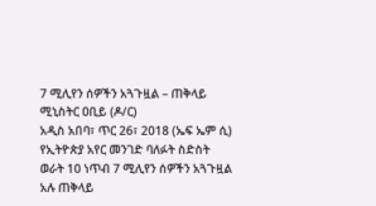7 ሚሊየን ሰዎችን አጓጉዟል – ጠቅላይ ሚኒስትር ዐቢይ (ዶ/ር)
አዲስ አበባ፣ ጥር 26፣ 2018 (ኤፍ ኤም ሲ) የኢትዮጵያ አየር መንገድ ባለፉት ስድስት ወራት 10 ነጥብ 7 ሚሊየን ሰዎችን አጓጉዟል አሉ ጠቅላይ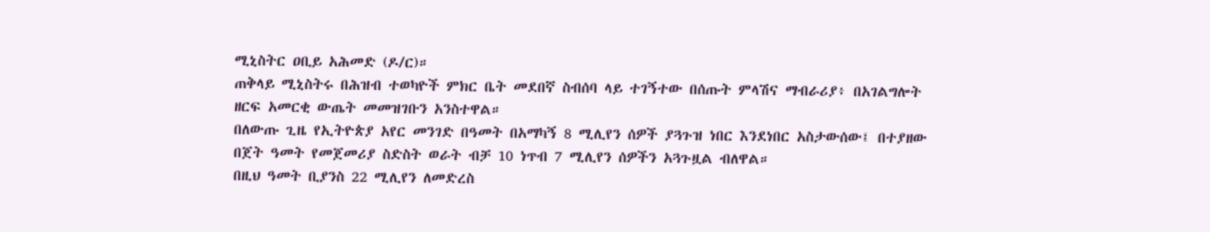ሚኒስትር ዐቢይ አሕመድ (ዶ/ር)።
ጠቅላይ ሚኒስትሩ በሕዝብ ተወካዮች ምክር ቤት መደበኛ ስብሰባ ላይ ተገኝተው በሰጡት ምላሽና ማብራሪያ፥ በአገልግሎት ዘርፍ አመርቂ ውጤት መመዝገቡን አንስተዋል።
በለውጡ ጊዜ የኢትዮጵያ አየር መንገድ በዓመት በአማካኝ 8 ሚሊየን ሰዎች ያጓጉዝ ነበር እንደነበር አስታውሰው፤ በተያዘው በጀት ዓመት የመጀመሪያ ስድስት ወራት ብቻ 10 ነጥብ 7 ሚሊየን ሰዎችን አጓጉዟል ብለዋል።
በዚህ ዓመት ቢያንስ 22 ሚሊየን ለመድረስ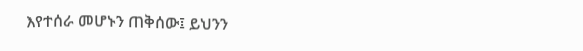እየተሰራ መሆኑን ጠቅሰው፤ ይህንን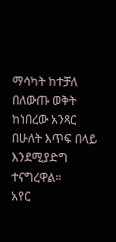ማሳካት ከተቻለ በለውጡ ወቅት ከነበረው አንጻር በሁለት እጥፍ በላይ እንደሚያድግ ተናግረዋል።
አየር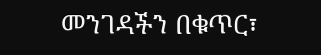መንገዳችን በቁጥር፣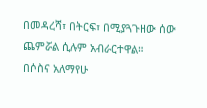በመዳረሻ፣ በትርፍ፣ በሚያጓጉዘው ሰው ጨምሯል ሲሉም አብራርተዋል።
በሶስና አለማየሁ